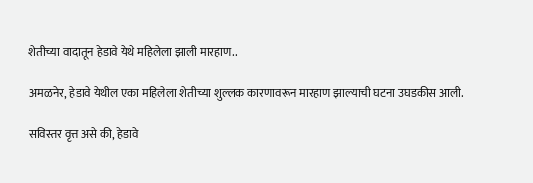शेतीच्या वादातून हेडावे येथे महिलेला झाली मारहाण..

अमळनेर, हेडावे येथील एका महिलेला शेतीच्या शुल्लक कारणावरून मारहाण झाल्याची घटना उघडकीस आली.

सविस्तर वृत्त असे की, हेडावे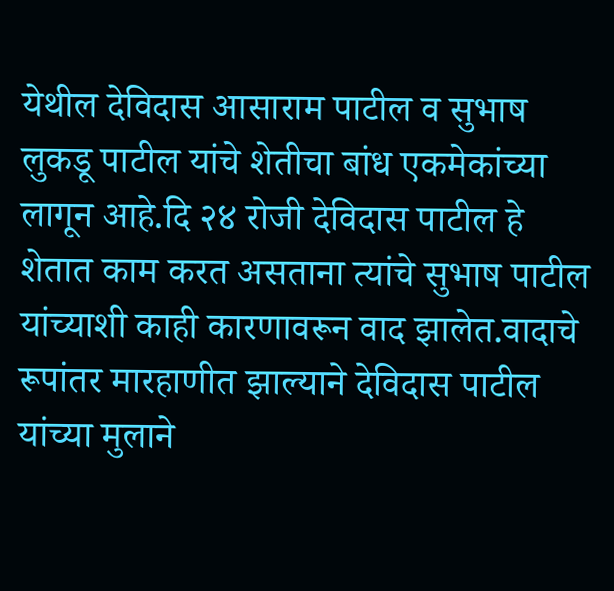येथील देविदास आसाराम पाटील व सुभाष लुकडू पाटील यांचे शेतीचा बांध एकमेकांच्या लागून आहे.दि २४ रोजी देविदास पाटील हे शेतात काम करत असताना त्यांचे सुभाष पाटील यांच्याशी काही कारणावरून वाद झालेत.वादाचे रूपांतर मारहाणीत झाल्याने देविदास पाटील यांच्या मुलाने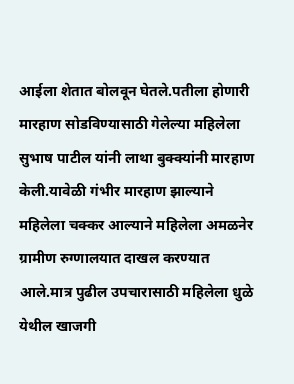आईला शेतात बोलवून घेतले.पतीला होणारी मारहाण सोडविण्यासाठी गेलेल्या महिलेला सुभाष पाटील यांनी लाथा बुक्क्यांनी मारहाण केली.यावेळी गंभीर मारहाण झाल्याने महिलेला चक्कर आल्याने महिलेला अमळनेर ग्रामीण रुग्णालयात दाखल करण्यात आले.मात्र पुढील उपचारासाठी महिलेला धुळे येथील खाजगी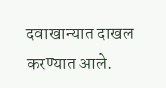दवाखान्यात दाखल करण्यात आले.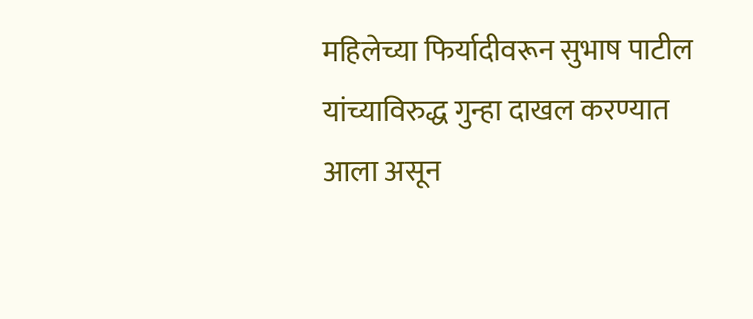महिलेच्या फिर्यादीवरून सुभाष पाटील यांच्याविरुद्ध गुन्हा दाखल करण्यात आला असून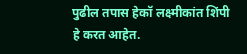पुढील तपास हेकॉ लक्ष्मीकांत शिंपी हे करत आहेत.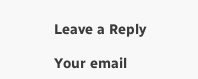Leave a Reply

Your email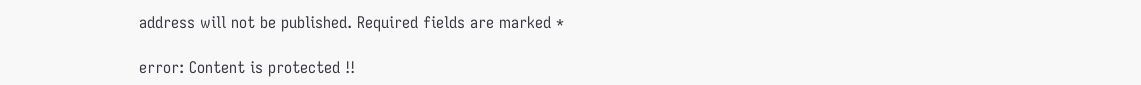address will not be published. Required fields are marked *

error: Content is protected !!